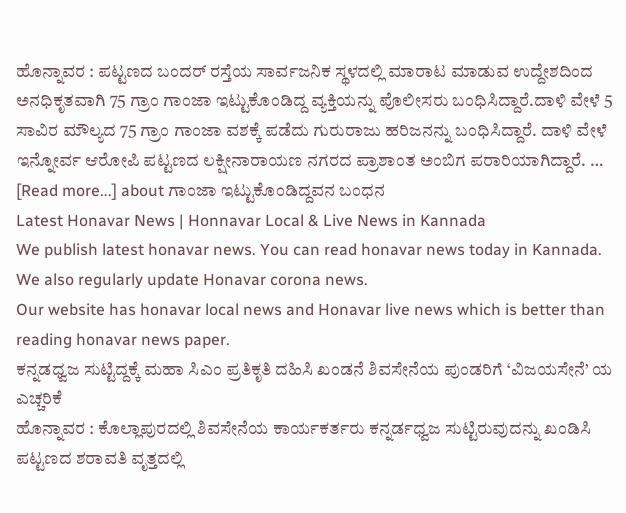ಹೊನ್ನಾವರ : ಪಟ್ಟಣದ ಬಂದರ್ ರಸ್ತೆಯ ಸಾರ್ವಜನಿಕ ಸ್ಥಳದಲ್ಲಿ ಮಾರಾಟ ಮಾಡುವ ಉದ್ದೇಶದಿಂದ ಅನಧಿಕೃತವಾಗಿ 75 ಗ್ರಾಂ ಗಾಂಜಾ ಇಟ್ಟುಕೊಂಡಿದ್ದ ವ್ಯಕ್ತಿಯನ್ನು ಪೊಲೀಸರು ಬಂಧಿಸಿದ್ದಾರೆ.ದಾಳಿ ವೇಳೆ 5 ಸಾವಿರ ಮೌಲ್ಯದ 75 ಗ್ರಾಂ ಗಾಂಜಾ ವಶಕ್ಕೆ ಪಡೆದು ಗುರುರಾಜು ಹರಿಜನನ್ನು ಬಂಧಿಸಿದ್ದಾರೆ. ದಾಳಿ ವೇಳೆ ಇನ್ನೋರ್ವ ಆರೋಪಿ ಪಟ್ಟಣದ ಲಕ್ಷೀನಾರಾಯಣ ನಗರದ ಪ್ರಾಶಾಂತ ಅಂಬಿಗ ಪರಾರಿಯಾಗಿದ್ದಾರೆ. … [Read more...] about ಗಾಂಜಾ ಇಟ್ಟುಕೊಂಡಿದ್ದವನ ಬಂಧನ
Latest Honavar News | Honnavar Local & Live News in Kannada
We publish latest honavar news. You can read honavar news today in Kannada. We also regularly update Honavar corona news.
Our website has honavar local news and Honavar live news which is better than reading honavar news paper.
ಕನ್ನಡಧ್ವಜ ಸುಟ್ಟಿದ್ದಕ್ಕೆ ಮಹಾ ಸಿಎಂ ಪ್ರತಿಕೃತಿ ದಹಿಸಿ ಖಂಡನೆ ಶಿವಸೇನೆಯ ಪುಂಡರಿಗೆ ‘ವಿಜಯಸೇನೆ’ ಯ ಎಚ್ಚರಿಕೆ
ಹೊನ್ನಾವರ : ಕೊಲ್ಲಾಪುರದಲ್ಲಿ ಶಿವಸೇನೆಯ ಕಾರ್ಯಕರ್ತರು ಕನ್ನರ್ಡಧ್ವಜ ಸುಟ್ಟಿರುವುದನ್ನು ಖಂಡಿಸಿ ಪಟ್ಟಣದ ಶರಾವತಿ ವೃತ್ತದಲ್ಲಿ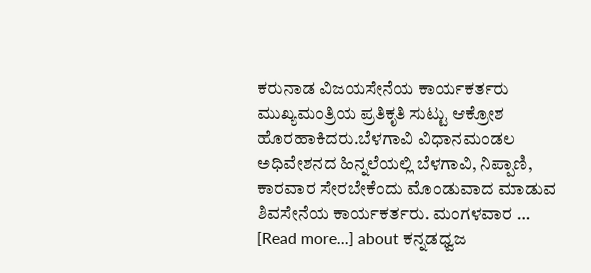ಕರುನಾಡ ವಿಜಯಸೇನೆಯ ಕಾರ್ಯಕರ್ತರು ಮುಖ್ಯಮಂತ್ರಿಯ ಪ್ರತಿಕೃತಿ ಸುಟ್ಟು ಆಕ್ರೋಶ ಹೊರಹಾಕಿದರು.ಬೆಳಗಾವಿ ವಿಧಾನಮಂಡಲ ಅಧಿವೇಶನದ ಹಿನ್ನಲೆಯಲ್ಲಿ ಬೆಳಗಾವಿ, ನಿಪ್ಪಾಣಿ, ಕಾರವಾರ ಸೇರಬೇಕೆಂದು ಮೊಂಡುವಾದ ಮಾಡುವ ಶಿವಸೇನೆಯ ಕಾರ್ಯಕರ್ತರು. ಮಂಗಳವಾರ … [Read more...] about ಕನ್ನಡಧ್ವಜ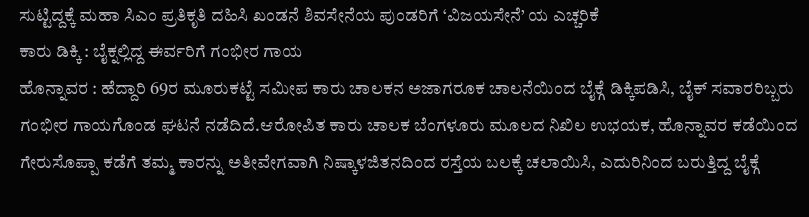ಸುಟ್ಟಿದ್ದಕ್ಕೆ ಮಹಾ ಸಿಎಂ ಪ್ರತಿಕೃತಿ ದಹಿಸಿ ಖಂಡನೆ ಶಿವಸೇನೆಯ ಪುಂಡರಿಗೆ ‘ವಿಜಯಸೇನೆ’ ಯ ಎಚ್ಚರಿಕೆ
ಕಾರು ಡಿಕ್ಕಿ : ಬೈಕ್ನಲ್ಲಿದ್ದ ಈರ್ವರಿಗೆ ಗಂಭೀರ ಗಾಯ
ಹೊನ್ನಾವರ : ಹೆದ್ದಾರಿ 69ರ ಮೂರುಕಟ್ಟೆ ಸಮೀಪ ಕಾರು ಚಾಲಕನ ಅಜಾಗರೂಕ ಚಾಲನೆಯಿಂದ ಬೈಕ್ಗೆ ಡಿಕ್ಕಿಪಡಿಸಿ, ಬೈಕ್ ಸವಾರರಿಬ್ಬರು ಗಂಭೀರ ಗಾಯಗೊಂಡ ಘಟನೆ ನಡೆದಿದೆ.ಆರೋಪಿತ ಕಾರು ಚಾಲಕ ಬೆಂಗಳೂರು ಮೂಲದ ನಿಖಿಲ ಉಭಯಕ, ಹೊನ್ನಾವರ ಕಡೆಯಿಂದ ಗೇರುಸೊಪ್ಪಾ ಕಡೆಗೆ ತಮ್ಮ ಕಾರನ್ನು ಅತೀವೇಗವಾಗಿ ನಿಷ್ಕಾಳಜಿತನದಿಂದ ರಸ್ತೆಯ ಬಲಕ್ಕೆ ಚಲಾಯಿಸಿ, ಎದುರಿನಿಂದ ಬರುತ್ತಿದ್ದ ಬೈಕ್ಗೆ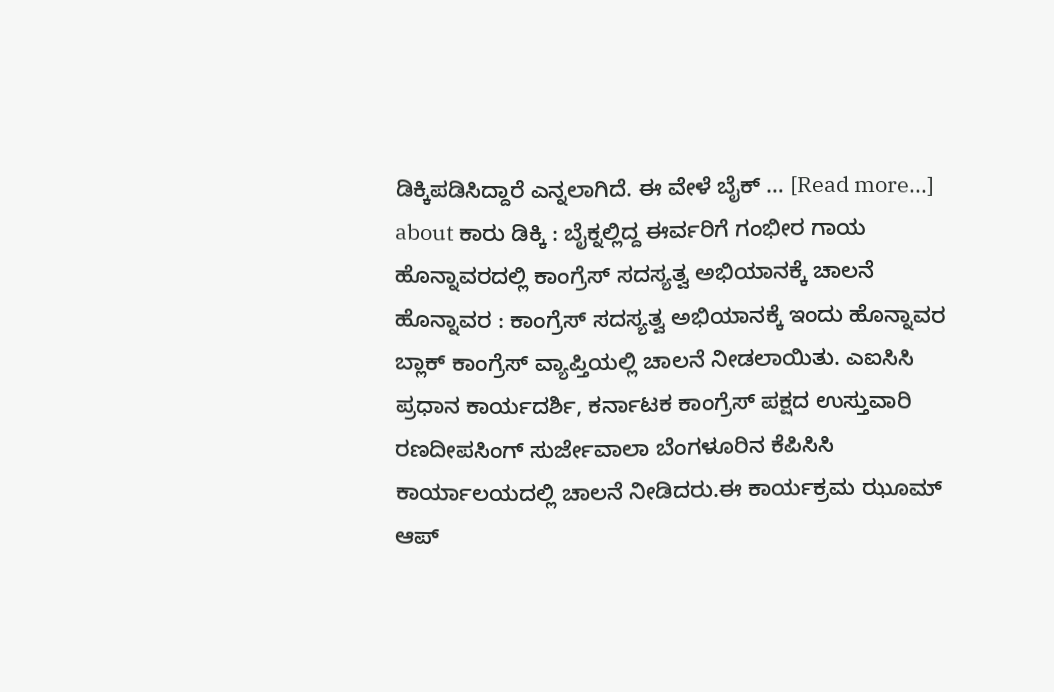ಡಿಕ್ಕಿಪಡಿಸಿದ್ದಾರೆ ಎನ್ನಲಾಗಿದೆ. ಈ ವೇಳೆ ಬೈಕ್ … [Read more...] about ಕಾರು ಡಿಕ್ಕಿ : ಬೈಕ್ನಲ್ಲಿದ್ದ ಈರ್ವರಿಗೆ ಗಂಭೀರ ಗಾಯ
ಹೊನ್ನಾವರದಲ್ಲಿ ಕಾಂಗ್ರೆಸ್ ಸದಸ್ಯತ್ವ ಅಭಿಯಾನಕ್ಕೆ ಚಾಲನೆ
ಹೊನ್ನಾವರ : ಕಾಂಗ್ರೆಸ್ ಸದಸ್ಯತ್ವ ಅಭಿಯಾನಕ್ಕೆ ಇಂದು ಹೊನ್ನಾವರ ಬ್ಲಾಕ್ ಕಾಂಗ್ರೆಸ್ ವ್ಯಾಪ್ತಿಯಲ್ಲಿ ಚಾಲನೆ ನೀಡಲಾಯಿತು. ಎಐಸಿಸಿ ಪ್ರಧಾನ ಕಾರ್ಯದರ್ಶಿ, ಕರ್ನಾಟಕ ಕಾಂಗ್ರೆಸ್ ಪಕ್ಷದ ಉಸ್ತುವಾರಿ ರಣದೀಪಸಿಂಗ್ ಸುರ್ಜೇವಾಲಾ ಬೆಂಗಳೂರಿನ ಕೆಪಿಸಿಸಿ ಕಾರ್ಯಾಲಯದಲ್ಲಿ ಚಾಲನೆ ನೀಡಿದರು.ಈ ಕಾರ್ಯಕ್ರಮ ಝೂಮ್ ಆಪ್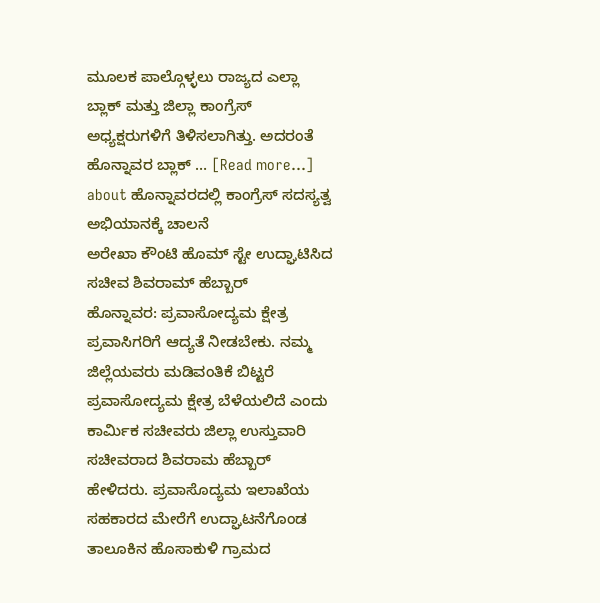ಮೂಲಕ ಪಾಲ್ಗೊಳ್ಳಲು ರಾಜ್ಯದ ಎಲ್ಲಾ ಬ್ಲಾಕ್ ಮತ್ತು ಜಿಲ್ಲಾ ಕಾಂಗ್ರೆಸ್ ಅಧ್ಯಕ್ಷರುಗಳಿಗೆ ತಿಳಿಸಲಾಗಿತ್ತು. ಅದರಂತೆ ಹೊನ್ನಾವರ ಬ್ಲಾಕ್ … [Read more...] about ಹೊನ್ನಾವರದಲ್ಲಿ ಕಾಂಗ್ರೆಸ್ ಸದಸ್ಯತ್ವ ಅಭಿಯಾನಕ್ಕೆ ಚಾಲನೆ
ಅರೇಖಾ ಕೌಂಟಿ ಹೊಮ್ ಸ್ಟೇ ಉದ್ಘಾಟಿಸಿದ ಸಚೀವ ಶಿವರಾಮ್ ಹೆಬ್ಬಾರ್
ಹೊನ್ನಾವರ: ಪ್ರವಾಸೋದ್ಯಮ ಕ್ಷೇತ್ರ ಪ್ರವಾಸಿಗರಿಗೆ ಆದ್ಯತೆ ನೀಡಬೇಕು. ನಮ್ಮ ಜಿಲ್ಲೆಯವರು ಮಡಿವಂತಿಕೆ ಬಿಟ್ಟರೆ ಪ್ರವಾಸೋದ್ಯಮ ಕ್ಷೇತ್ರ ಬೆಳೆಯಲಿದೆ ಎಂದು ಕಾರ್ಮಿಕ ಸಚೀವರು ಜಿಲ್ಲಾ ಉಸ್ತುವಾರಿ ಸಚೀವರಾದ ಶಿವರಾಮ ಹೆಬ್ಬಾರ್ ಹೇಳಿದರು. ಪ್ರವಾಸೊದ್ಯಮ ಇಲಾಖೆಯ ಸಹಕಾರದ ಮೇರೆಗೆ ಉದ್ಘಾಟನೆಗೊಂಡ ತಾಲೂಕಿನ ಹೊಸಾಕುಳಿ ಗ್ರಾಮದ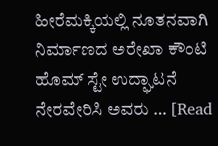ಹೀರೆಮಕ್ಕಿಯಲ್ಲಿ ನೂತನವಾಗಿ ನಿರ್ಮಾಣದ ಅರೇಖಾ ಕೌಂಟಿ ಹೊಮ್ ಸ್ಟೇ ಉದ್ಘಾಟನೆ ನೇರವೇರಿಸಿ ಅವರು … [Read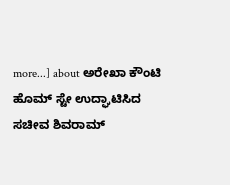more...] about ಅರೇಖಾ ಕೌಂಟಿ ಹೊಮ್ ಸ್ಟೇ ಉದ್ಘಾಟಿಸಿದ ಸಚೀವ ಶಿವರಾಮ್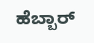ಹೆಬ್ಬಾರ್